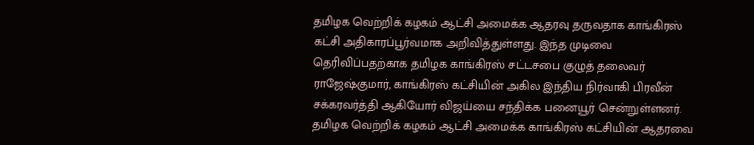தமிழக வெற்றிக் கழகம் ஆட்சி அமைக்க ஆதரவு தருவதாக காங்கிரஸ் கட்சி அதிகாரப்பூர்வமாக அறிவித்துள்ளது. இந்த முடிவை தெரிவிப்பதற்காக தமிழக காங்கிரஸ் சட்டசபை குழுத் தலைவர் ராஜேஷ்குமார், காங்கிரஸ் கட்சியின் அகில இந்திய நிர்வாகி பிரவீன் சக்கரவர்த்தி ஆகியோர் விஜய்யை சந்திக்க பனையூர் சென்றுள்ளனர்.
தமிழக வெற்றிக் கழகம் ஆட்சி அமைக்க காங்கிரஸ் கட்சியின் ஆதரவை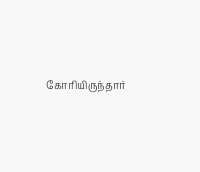கோரியிருந்தார்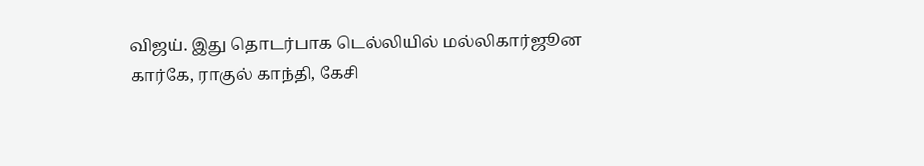விஜய். இது தொடர்பாக டெல்லியில் மல்லிகார்ஜூன கார்கே, ராகுல் காந்தி, கேசி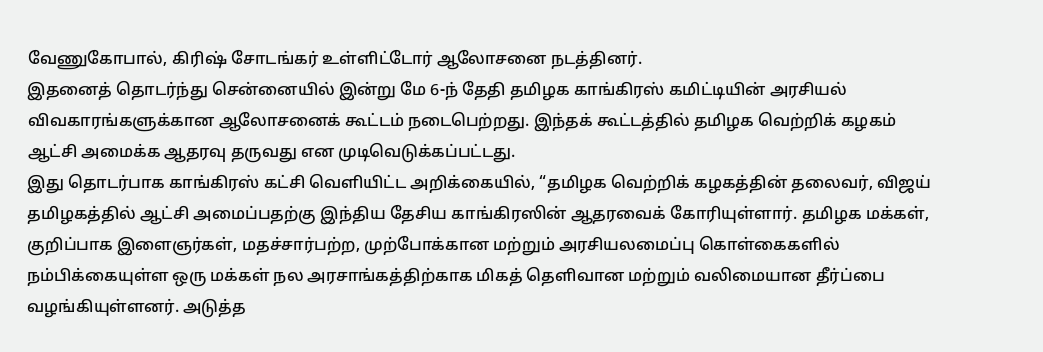வேணுகோபால், கிரிஷ் சோடங்கர் உள்ளிட்டோர் ஆலோசனை நடத்தினர்.
இதனைத் தொடர்ந்து சென்னையில் இன்று மே 6-ந் தேதி தமிழக காங்கிரஸ் கமிட்டியின் அரசியல் விவகாரங்களுக்கான ஆலோசனைக் கூட்டம் நடைபெற்றது. இந்தக் கூட்டத்தில் தமிழக வெற்றிக் கழகம் ஆட்சி அமைக்க ஆதரவு தருவது என முடிவெடுக்கப்பட்டது.
இது தொடர்பாக காங்கிரஸ் கட்சி வெளியிட்ட அறிக்கையில், “தமிழக வெற்றிக் கழகத்தின் தலைவர், விஜய் தமிழகத்தில் ஆட்சி அமைப்பதற்கு இந்திய தேசிய காங்கிரஸின் ஆதரவைக் கோரியுள்ளார். தமிழக மக்கள், குறிப்பாக இளைஞர்கள், மதச்சார்பற்ற, முற்போக்கான மற்றும் அரசியலமைப்பு கொள்கைகளில் நம்பிக்கையுள்ள ஒரு மக்கள் நல அரசாங்கத்திற்காக மிகத் தெளிவான மற்றும் வலிமையான தீர்ப்பை வழங்கியுள்ளனர். அடுத்த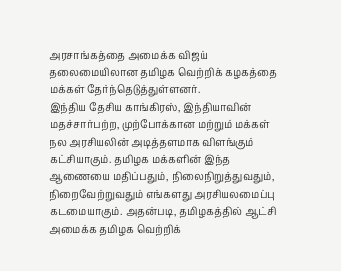அரசாங்கத்தை அமைக்க விஜய் தலைமையிலான தமிழக வெற்றிக் கழகத்தை மக்கள் தேர்ந்தெடுத்துள்ளனர்.
இந்திய தேசிய காங்கிரஸ், இந்தியாவின் மதச்சார்பற்ற, முற்போக்கான மற்றும் மக்கள் நல அரசியலின் அடித்தளமாக விளங்கும் கட்சியாகும். தமிழக மக்களின் இந்த ஆணையை மதிப்பதும், நிலைநிறுத்துவதும், நிறைவேற்றுவதும் எங்களது அரசியலமைப்பு கடமையாகும். அதன்படி, தமிழகத்தில் ஆட்சி அமைக்க தமிழக வெற்றிக்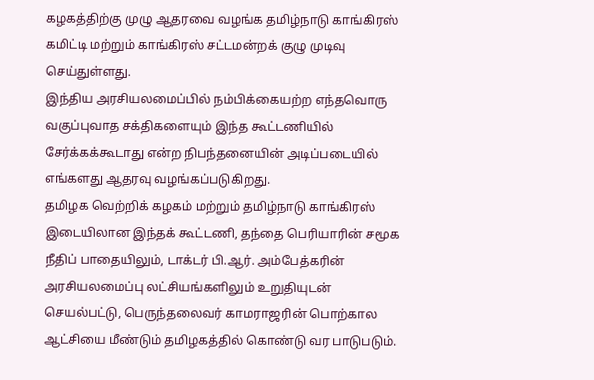கழகத்திற்கு முழு ஆதரவை வழங்க தமிழ்நாடு காங்கிரஸ் கமிட்டி மற்றும் காங்கிரஸ் சட்டமன்றக் குழு முடிவு செய்துள்ளது.
இந்திய அரசியலமைப்பில் நம்பிக்கையற்ற எந்தவொரு வகுப்புவாத சக்திகளையும் இந்த கூட்டணியில் சேர்க்கக்கூடாது என்ற நிபந்தனையின் அடிப்படையில் எங்களது ஆதரவு வழங்கப்படுகிறது.
தமிழக வெற்றிக் கழகம் மற்றும் தமிழ்நாடு காங்கிரஸ் இடையிலான இந்தக் கூட்டணி, தந்தை பெரியாரின் சமூக நீதிப் பாதையிலும், டாக்டர் பி.ஆர். அம்பேத்கரின் அரசியலமைப்பு லட்சியங்களிலும் உறுதியுடன் செயல்பட்டு, பெருந்தலைவர் காமராஜரின் பொற்கால ஆட்சியை மீண்டும் தமிழகத்தில் கொண்டு வர பாடுபடும்.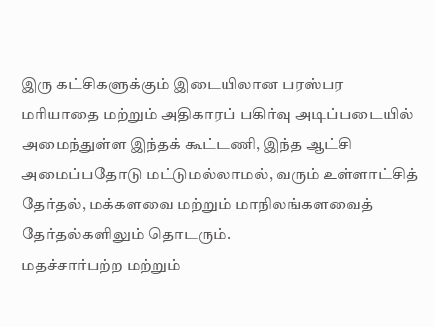இரு கட்சிகளுக்கும் இடையிலான பரஸ்பர மரியாதை மற்றும் அதிகாரப் பகிர்வு அடிப்படையில் அமைந்துள்ள இந்தக் கூட்டணி, இந்த ஆட்சி அமைப்பதோடு மட்டுமல்லாமல், வரும் உள்ளாட்சித் தேர்தல், மக்களவை மற்றும் மாநிலங்களவைத் தேர்தல்களிலும் தொடரும்.
மதச்சார்பற்ற மற்றும்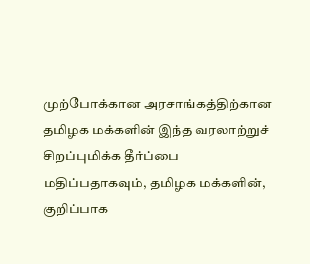முற்போக்கான அரசாங்கத்திற்கான தமிழக மக்களின் இந்த வரலாற்றுச் சிறப்புமிக்க தீர்ப்பை மதிப்பதாகவும், தமிழக மக்களின், குறிப்பாக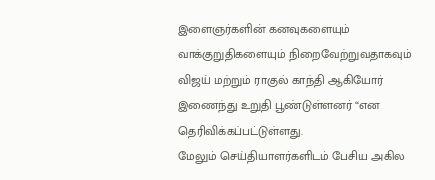இளைஞர்களின் கனவுகளையும் வாக்குறுதிகளையும் நிறைவேற்றுவதாகவும் விஜய் மற்றும் ராகுல் காந்தி ஆகியோர் இணைந்து உறுதி பூண்டுள்ளனர் “என தெரிவிக்கப்பட்டுள்ளது.
மேலும் செய்தியாளர்களிடம் பேசிய அகில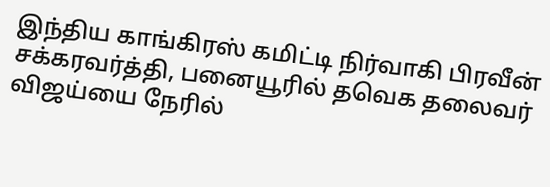இந்திய காங்கிரஸ் கமிட்டி நிர்வாகி பிரவீன் சக்கரவர்த்தி, பனையூரில் தவெக தலைவர் விஜய்யை நேரில்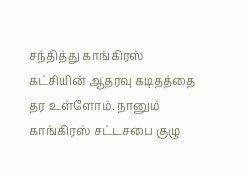சந்தித்து காங்கிரஸ் கட்சியின் ஆதரவு கடிதத்தை தர உள்ளோம். நானும் காங்கிரஸ் சட்டசபை குழு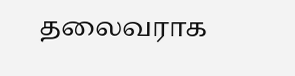தலைவராக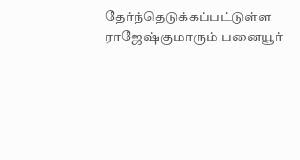தேர்ந்தெடுக்கப்பட்டுள்ள ராஜேஷ்குமாரும் பனையூர்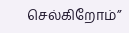செல்கிறோம்”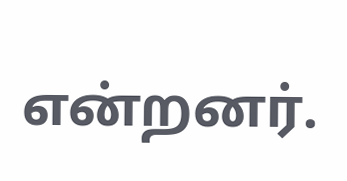என்றனர்.